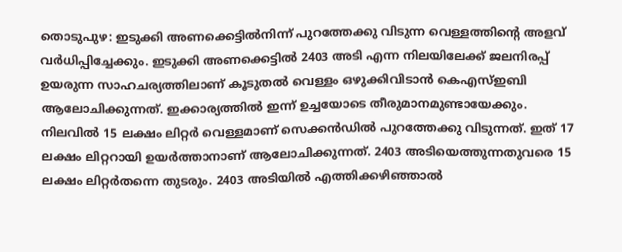തൊടുപുഴ: ഇടുക്കി അണക്കെട്ടിൽനിന്ന് പുറത്തേക്കു വിടുന്ന വെള്ളത്തിന്റെ അളവ് വർധിപ്പിച്ചേക്കും. ഇടുക്കി അണക്കെട്ടിൽ 2403 അടി എന്ന നിലയിലേക്ക് ജലനിരപ്പ് ഉയരുന്ന സാഹചര്യത്തിലാണ് കൂടുതൽ വെള്ളം ഒഴുക്കിവിടാൻ കെഎസ്ഇബി ആലോചിക്കുന്നത്. ഇക്കാര്യത്തിൽ ഇന്ന് ഉച്ചയോടെ തീരുമാനമുണ്ടായേക്കും. നിലവിൽ 15 ലക്ഷം ലിറ്റർ വെള്ളമാണ് സെക്കൻഡിൽ പുറത്തേക്കു വിടുന്നത്. ഇത് 17 ലക്ഷം ലിറ്ററായി ഉയർത്താനാണ് ആലോചിക്കുന്നത്. 2403 അടിയെത്തുന്നതുവരെ 15 ലക്ഷം ലിറ്റർതന്നെ തുടരും. 2403 അടിയിൽ എത്തിക്കഴിഞ്ഞാൽ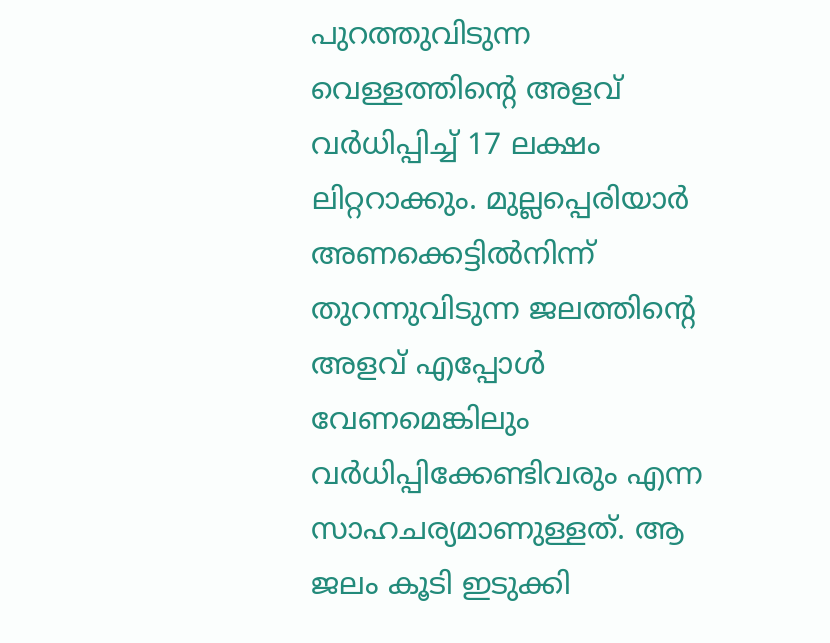പുറത്തുവിടുന്ന വെള്ളത്തിന്റെ അളവ് വർധിപ്പിച്ച് 17 ലക്ഷം ലിറ്ററാക്കും. മുല്ലപ്പെരിയാർ അണക്കെട്ടിൽനിന്ന് തുറന്നുവിടുന്ന ജലത്തിന്റെ അളവ് എപ്പോൾ വേണമെങ്കിലും വർധിപ്പിക്കേണ്ടിവരും എന്ന സാഹചര്യമാണുള്ളത്. ആ ജലം കൂടി ഇടുക്കി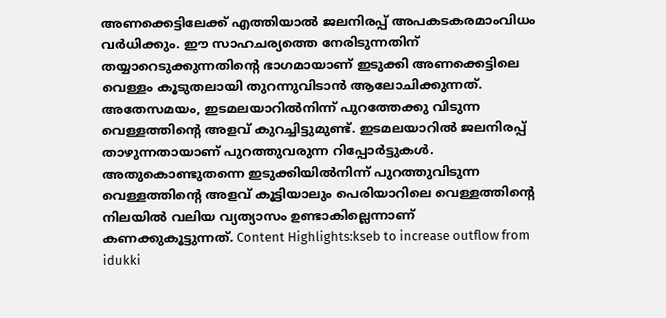അണക്കെട്ടിലേക്ക് എത്തിയാൽ ജലനിരപ്പ് അപകടകരമാംവിധം വർധിക്കും. ഈ സാഹചര്യത്തെ നേരിടുന്നതിന് തയ്യാറെടുക്കുന്നതിന്റെ ഭാഗമായാണ് ഇടുക്കി അണക്കെട്ടിലെ വെള്ളം കൂടുതലായി തുറന്നുവിടാൻ ആലോചിക്കുന്നത്. അതേസമയം, ഇടമലയാറിൽനിന്ന് പുറത്തേക്കു വിടുന്ന വെള്ളത്തിന്റെ അളവ് കുറച്ചിട്ടുമുണ്ട്. ഇടമലയാറിൽ ജലനിരപ്പ് താഴുന്നതായാണ് പുറത്തുവരുന്ന റിപ്പോർട്ടുകൾ. അതുകൊണ്ടുതന്നെ ഇടുക്കിയിൽനിന്ന് പുറത്തുവിടുന്ന വെള്ളത്തിന്റെ അളവ് കൂട്ടിയാലും പെരിയാറിലെ വെള്ളത്തിന്റെ നിലയിൽ വലിയ വ്യത്യാസം ഉണ്ടാകില്ലെന്നാണ് കണക്കുകൂട്ടുന്നത്. Content Highlights:kseb to increase outflow from idukki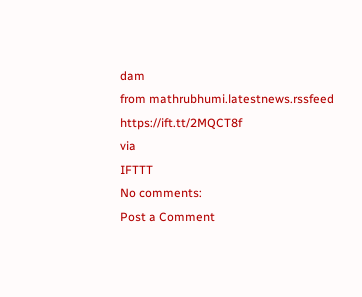dam
from mathrubhumi.latestnews.rssfeed https://ift.tt/2MQCT8f
via
IFTTT
No comments:
Post a Comment